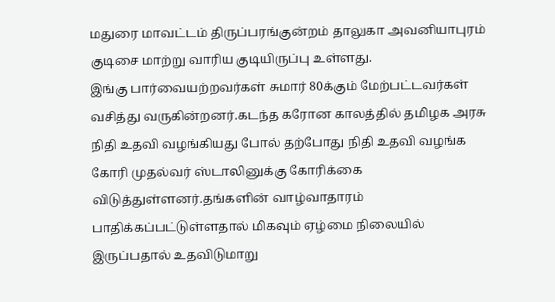மதுரை மாவட்டம் திருப்பரங்குன்றம் தாலுகா அவனியாபுரம் குடிசை மாற்று வாரிய குடியிருப்பு உள்ளது.
இங்கு பார்வையற்றவர்கள் சுமார் 80க்கும் மேற்பட்டவர்கள் வசித்து வருகின்றனர்.கடந்த கரோன காலத்தில் தமிழக அரசு நிதி உதவி வழங்கியது போல் தற்போது நிதி உதவி வழங்க கோரி முதல்வர் ஸ்டாலினுக்கு கோரிக்கை விடுத்துள்ளனர்.தங்களின் வாழ்வாதாரம் பாதிக்கப்பட்டுள்ளதால் மிகவும் ஏழ்மை நிலையில் இருப்பதால் உதவிடுமாறு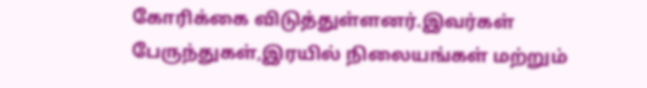கோரிக்கை விடுத்துள்ளனர்.இவர்கள் பேருந்துகள்,இரயில் நிலையங்கள் மற்றும்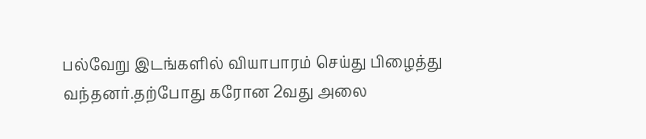பல்வேறு இடங்களில் வியாபாரம் செய்து பிழைத்து வந்தனர்.தற்போது கரோன 2வது அலை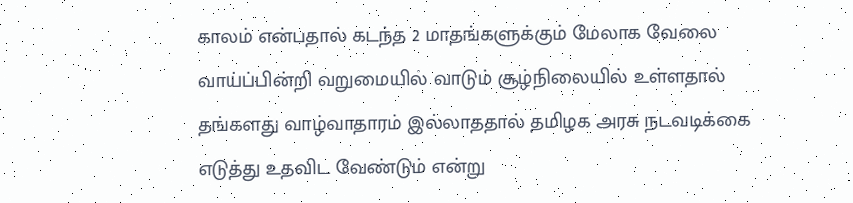காலம் என்பதால் கடந்த 2 மாதங்களுக்கும் மேலாக வேலை வாய்ப்பின்றி வறுமையில் வாடும் சூழ்நிலையில் உள்ளதால் தங்களது வாழ்வாதாரம் இல்லாததால் தமிழக அரசு நடவடிக்கை எடுத்து உதவிட வேண்டும் என்று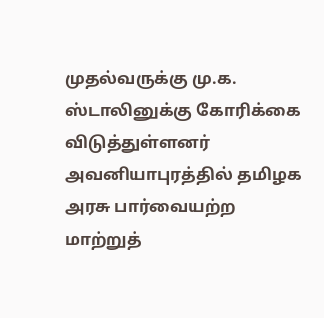முதல்வருக்கு மு.க. ஸ்டாலினுக்கு கோரிக்கை விடுத்துள்ளனர்
அவனியாபுரத்தில் தமிழக அரசு பார்வையற்ற மாற்றுத்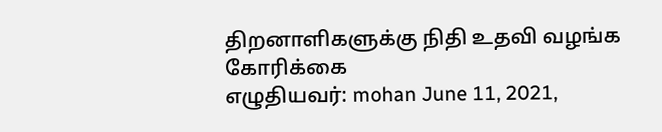திறனாளிகளுக்கு நிதி உதவி வழங்க கோரிக்கை
எழுதியவர்: mohan June 11, 2021,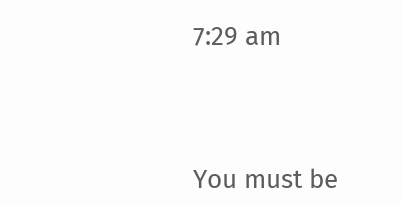7:29 am




You must be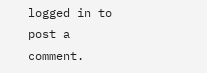logged in to post a comment.